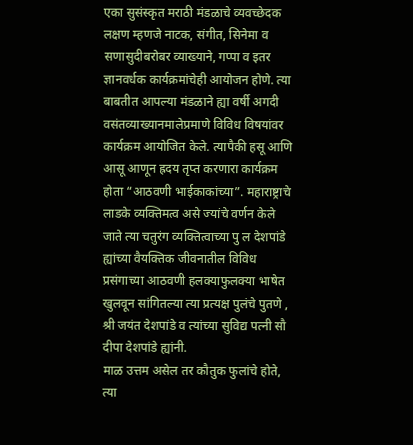एका सुसंस्कृत मराठी मंडळाचे व्यवच्छेदक लक्षण म्हणजे नाटक, संगीत, सिनेमा व सणासुदीबरोबर व्याख्याने, गप्पा व इतर ज्ञानवर्धक कार्यक्रमांचेही आयोजन होणे. त्या बाबतीत आपल्या मंडळाने ह्या वर्षी अगदी वसंतव्याख्यानमालेप्रमाणे विविध विषयांवर कार्यक्रम आयोजित केले. त्यापैकी हसू आणि आसू आणून ह्रदय तृप्त करणारा कार्यक्रम होता “आठवणी भाईकाकांच्या”. महाराष्ट्राचे लाडके व्यक्तिमत्व असे ज्यांचे वर्णन केले जाते त्या चतुरंग व्यक्तित्वाच्या पु ल देशपांडे ह्यांच्या वैयक्तिक जीवनातील विविध प्रसंगाच्या आठवणी हलक्याफुलक्या भाषेत खुलवून सांगितल्या त्या प्रत्यक्ष पुलंचे पुतणे , श्री जयंत देशपांडे व त्यांच्या सुविद्य पत्नी सौ दीपा देशपांडे ह्यांनी.
माळ उत्तम असेल तर कौतुक फुलांचे होते, त्या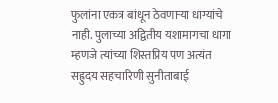फुलांना एकत्र बांधून ठेवणाऱ्या धाग्यांचे नाही. पुलाच्या अद्वितीय यशामागचा धागा म्हणजे त्यांच्या शिस्तप्रिय पण अत्यंत सह्रुदय सहचारिणी सुनीताबाई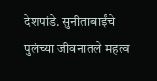देशपांडे. सुनीताबाईंचे पुलंच्या जीवनातले महत्व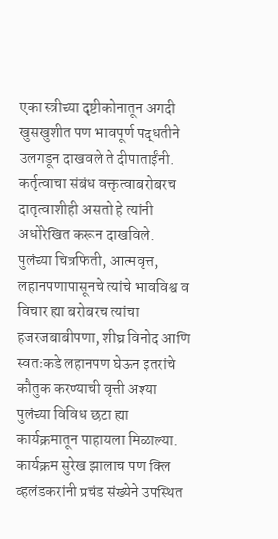एका स्त्रीच्या दृष्टीकोनातून अगदी खुसखुशीत पण भावपूर्ण पद्धतीने उलगडून दाखवले ते दीपाताईंनी. कर्तृत्वाचा संबंध वक्तृत्वाबरोबरच दातृत्वाशीही असतो हे त्यांनी अधोरेखित करून दाखविले.
पुलंच्या चित्रफिती, आत्मवृत्त, लहानपणापासूनचे त्यांचे भावविश्व व विचार ह्या बरोबरच त्यांचा हजरजबाबीपणा, शीघ्र विनोद आणि स्वतःकडे लहानपण घेऊन इतरांचे कौतुक करण्याची वृत्ती अश्या पुलंच्या विविध छटा ह्या कार्यक्रमातून पाहायला मिळाल्या.
कार्यक्रम सुरेख झालाच पण क्लि व्हलंडकरांनी प्रचंड संख्येने उपस्थित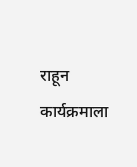राहून कार्यक्रमाला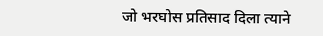जो भरघोस प्रतिसाद दिला त्याने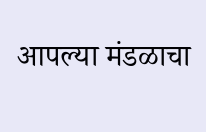आपल्या मंडळाचा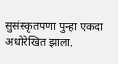सुसंस्कृतपणा पुन्हा एकदा अधोरेखित झाला.